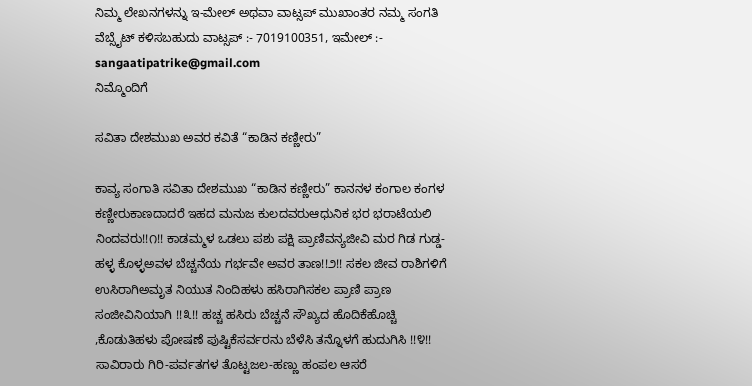ನಿಮ್ಮ ಲೇಖನಗಳನ್ನು ಇ-ಮೇಲ್ ಅಥವಾ ವಾಟ್ಸಪ್ ಮುಖಾಂತರ ನಮ್ಮ ಸಂಗತಿ ವೆಬ್ಸೈಟ್ ಕಳಿಸಬಹುದು ವಾಟ್ಸಪ್‌ :- 7019100351, ಇಮೇಲ್ :- sangaatipatrike@gmail.com
ನಿಮ್ಮೊಂದಿಗೆ

ಸವಿತಾ ದೇಶಮುಖ ಅವರ ಕವಿತೆ “ಕಾಡಿನ ಕಣ್ಣೀರು”

ಕಾವ್ಯ ಸಂಗಾತಿ ಸವಿತಾ ದೇಶಮುಖ “ಕಾಡಿನ ಕಣ್ಣೀರು” ಕಾನನಳ ಕಂಗಾಲ ಕಂಗಳ ಕಣ್ಣೀರುಕಾಣದಾದರೆ ಇಹದ ಮನುಜ ಕುಲದವರುಆಧುನಿಕ ಭರ ಭರಾಟೆಯಲಿ ನಿಂದವರು!!೧!! ಕಾಡಮ್ಮಳ ಒಡಲು ಪಶು ಪಕ್ಷಿ ಪ್ರಾಣಿವನ್ಯಜೀವಿ ಮರ ಗಿಡ ಗುಡ್ಡ-ಹಳ್ಳ ಕೊಳ್ಳಅವಳ ಬೆಚ್ಚನೆಯ ಗರ್ಭವೇ ಅವರ ತಾಣ!!೨!! ಸಕಲ ಜೀವ ರಾಶಿಗಳಿಗೆ ಉಸಿರಾಗಿಅಮೃತ ನಿಯುತ ನಿಂದಿಹಳು ಹಸಿರಾಗಿಸಕಲ ಪ್ರಾಣಿ ಪ್ರಾಣ ಸಂಜೀವಿನಿಯಾಗಿ !!೩!! ಹಚ್ಚ ಹಸಿರು ಬೆಚ್ಚನೆ ಸೌಖ್ಯದ ಹೊದಿಕೆಹೊಚ್ಚಿ ,ಕೊಡುತಿಹಳು ಪೋಷಣೆ ಪುಷ್ಟಿಕೆಸರ್ವರನು ಬೆಳೆಸಿ ತನ್ನೊಳಗೆ ಹುದುಗಿಸಿ !!೪!! ಸಾವಿರಾರು ಗಿರಿ-ಪರ್ವತಗಳ ತೊಟ್ಟಜಲ-ಹಣ್ಣು ಹಂಪಲ ಆಸರೆ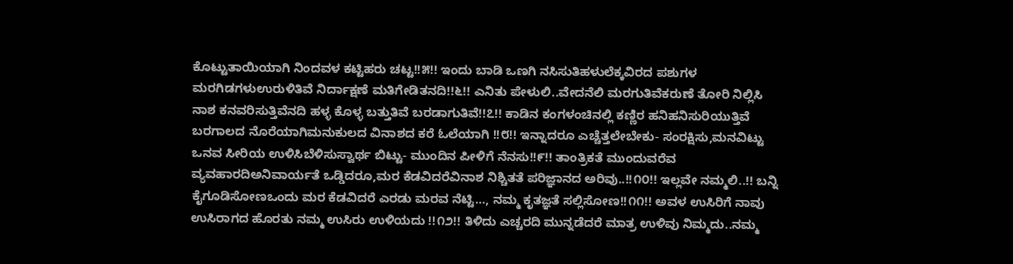ಕೊಟ್ಟುತಾಯಿಯಾಗಿ ನಿಂದವಳ ಕಟ್ಟಿಹರು ಚಟ್ಟ!!೫!! ಇಂದು ಬಾಡಿ ಒಣಗಿ ನಸಿಸುತಿಹಳುಲೆಕ್ಕವಿರದ ಪಶುಗಳ ಮರಗಿಡಗಳುಉರುಳಿತಿವೆ ನಿರ್ದಾಕ್ಷಣೆ ಮತಿಗೇಡಿತನದಿ!!೬!! ಎನಿತು ಪೇಳುಲಿ..ವೇದನೆಲಿ ಮರಗುತಿವೆಕರುಣೆ ತೋರಿ ನಿಲ್ಲಿಸಿ ನಾಶ ಕನವರಿಸುತ್ತಿವೆನದಿ ಹಳ್ಳ ಕೊಳ್ಳ ಬತ್ತುತಿವೆ ಬರಡಾಗುತಿವೆ!!೭!! ಕಾಡಿನ ಕಂಗಳಂಚಿನಲ್ಲಿ ಕಣ್ಣಿರ ಹನಿಹನಿಸುರಿಯುತ್ತಿವೆ ಬರಗಾಲದ ನೊರೆಯಾಗಿಮನುಕುಲದ ವಿನಾಶದ ಕರೆ ಓಲೆಯಾಗಿ ‌‌!!೮!! ಇನ್ನಾದರೂ ಎಚ್ಚೆತ್ತಲೇಬೇಕು- ಸಂರಕ್ಷಿಸು,ಮನವಿಟ್ಟು ಒನವ ಸೀರಿಯ ಉಳಿಸಿಬೆಳಿಸುಸ್ವಾರ್ಥ ಬಿಟ್ಟು- ಮುಂದಿನ ಪೀಳಿಗೆ ನೆನಸು!!೯!! ತಾಂತ್ರಿಕತೆ ಮುಂದುವರೆವ ವ್ಯವಹಾರದಿಅನಿವಾರ್ಯತೆ ಒಡ್ಡಿದರೂ,ಮರ ಕೆಡವಿದರೆವಿನಾಶ ನಿಶ್ಚಿತತೆ ಪರಿಜ್ಞಾನದ ಅರಿವು..!!೧೦!! ಇಲ್ಲವೇ ನಮ್ಮಲಿ..!! ಬನ್ನಿ ಕೈಗೂಡಿಸೋಣಒಂದು ಮರ ಕೆಡವಿದರೆ ಎರಡು ಮರವ ನೆಟ್ಟಿ…, ನಮ್ಮ ಕೃತಜ್ಞತೆ ಸಲ್ಲಿಸೋಣ!!೧೧!! ಅವಳ ಉಸಿರಿಗೆ ನಾವು ಉಸಿರಾಗದ ಹೊರತು ನಮ್ಮ ಉಸಿರು ಉಳಿಯದು !!೧೨!! ತಿಳಿದು ಎಚ್ಚರದಿ ಮುನ್ನಡೆದರೆ ಮಾತ್ರ ಉಳಿವು ನಿಮ್ಮದು..ನಮ್ಮ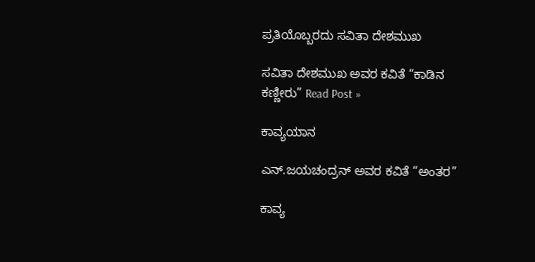ಪ್ರತಿಯೊಬ್ಬರದು ಸವಿತಾ ದೇಶಮುಖ

ಸವಿತಾ ದೇಶಮುಖ ಅವರ ಕವಿತೆ “ಕಾಡಿನ ಕಣ್ಣೀರು” Read Post »

ಕಾವ್ಯಯಾನ

ಎನ್.ಜಯಚಂದ್ರನ್ ಅವರ ಕವಿತೆ “ಅಂತರ”

ಕಾವ್ಯ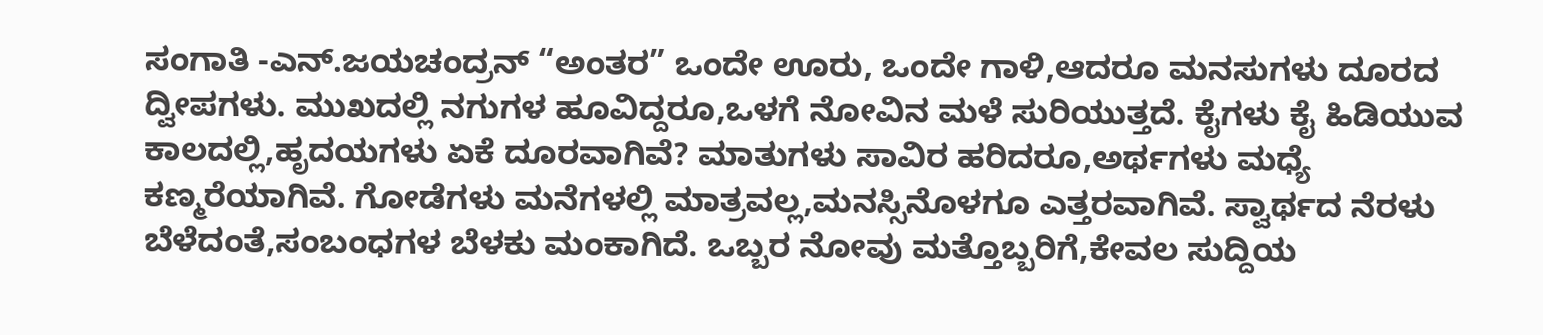ಸಂಗಾತಿ -ಎನ್.ಜಯಚಂದ್ರನ್ “ಅಂತರ” ಒಂದೇ ಊರು, ಒಂದೇ ಗಾಳಿ,ಆದರೂ ಮನಸುಗಳು ದೂರದ ದ್ವೀಪಗಳು. ಮುಖದಲ್ಲಿ ನಗುಗಳ ಹೂವಿದ್ದರೂ,ಒಳಗೆ ನೋವಿನ ಮಳೆ ಸುರಿಯುತ್ತದೆ. ಕೈಗಳು ಕೈ ಹಿಡಿಯುವ ಕಾಲದಲ್ಲಿ,ಹೃದಯಗಳು ಏಕೆ ದೂರವಾಗಿವೆ? ಮಾತುಗಳು ಸಾವಿರ ಹರಿದರೂ,ಅರ್ಥಗಳು ಮಧ್ಯೆ ಕಣ್ಮರೆಯಾಗಿವೆ. ಗೋಡೆಗಳು ಮನೆಗಳಲ್ಲಿ ಮಾತ್ರವಲ್ಲ,ಮನಸ್ಸಿನೊಳಗೂ ಎತ್ತರವಾಗಿವೆ. ಸ್ವಾರ್ಥದ ನೆರಳು ಬೆಳೆದಂತೆ,ಸಂಬಂಧಗಳ ಬೆಳಕು ಮಂಕಾಗಿದೆ. ಒಬ್ಬರ ನೋವು ಮತ್ತೊಬ್ಬರಿಗೆ,ಕೇವಲ ಸುದ್ದಿಯ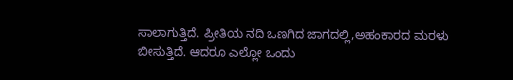ಸಾಲಾಗುತ್ತಿದೆ. ಪ್ರೀತಿಯ ನದಿ ಒಣಗಿದ ಜಾಗದಲ್ಲಿ,ಅಹಂಕಾರದ ಮರಳು ಬೀಸುತ್ತಿದೆ. ಆದರೂ ಎಲ್ಲೋ ಒಂದು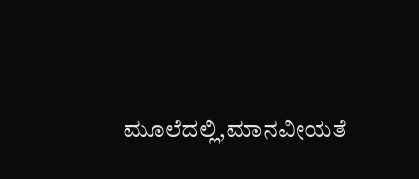ಮೂಲೆದಲ್ಲಿ,ಮಾನವೀಯತೆ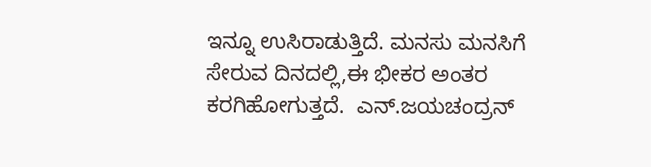ಇನ್ನೂ ಉಸಿರಾಡುತ್ತಿದೆ. ಮನಸು ಮನಸಿಗೆ ಸೇರುವ ದಿನದಲ್ಲಿ,ಈ ಭೀಕರ ಅಂತರ ಕರಗಿಹೋಗುತ್ತದೆ.  ಎನ್.ಜಯಚಂದ್ರನ್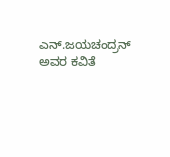ಎನ್.ಜಯಚಂದ್ರನ್ ಅವರ ಕವಿತೆ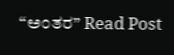“ಅಂತರ” Read Post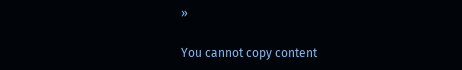»

You cannot copy content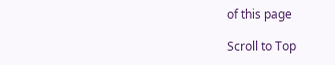of this page

Scroll to Top